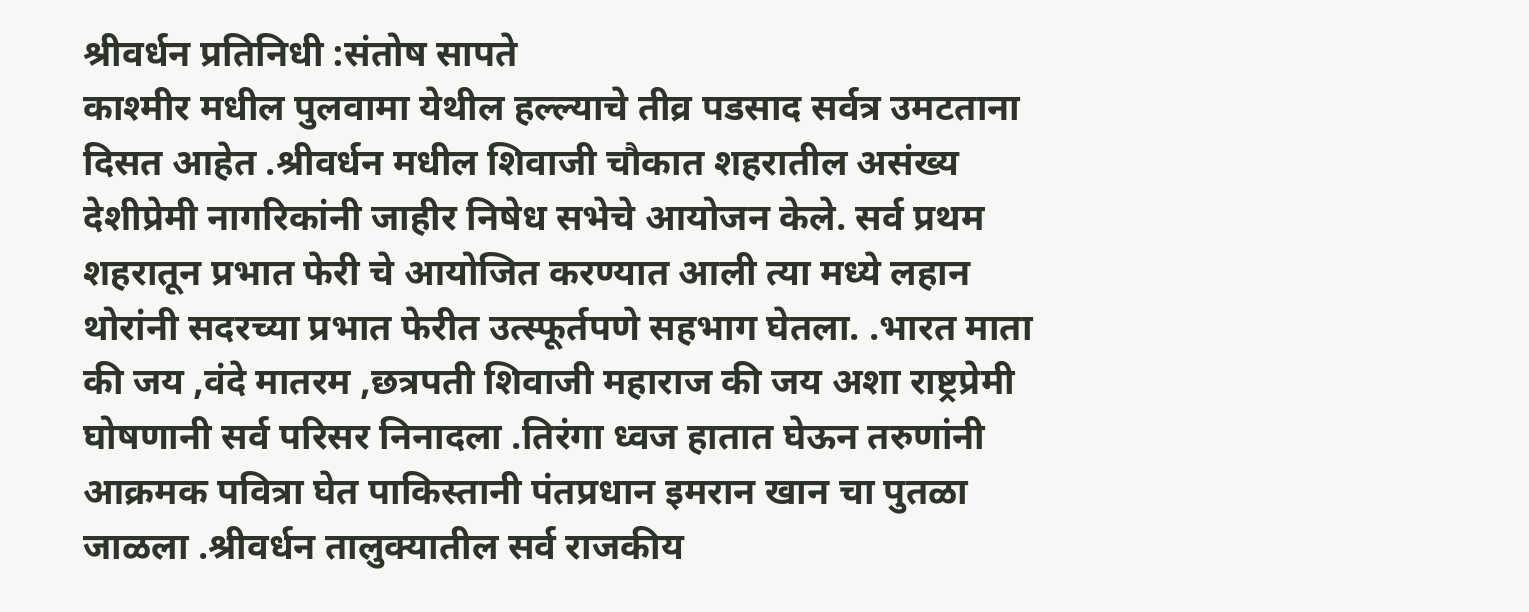श्रीवर्धन प्रतिनिधी :संतोष सापते
काश्मीर मधील पुलवामा येथील हल्ल्याचे तीव्र पडसाद सर्वत्र उमटताना दिसत आहेत .श्रीवर्धन मधील शिवाजी चौकात शहरातील असंख्य देशीप्रेमी नागरिकांनी जाहीर निषेध सभेचे आयोजन केले. सर्व प्रथम शहरातून प्रभात फेरी चे आयोजित करण्यात आली त्या मध्ये लहान थोरांनी सदरच्या प्रभात फेरीत उत्स्फूर्तपणे सहभाग घेतला. .भारत माता की जय ,वंदे मातरम ,छत्रपती शिवाजी महाराज की जय अशा राष्ट्रप्रेमी घोषणानी सर्व परिसर निनादला .तिरंगा ध्वज हातात घेऊन तरुणांनी आक्रमक पवित्रा घेत पाकिस्तानी पंतप्रधान इमरान खान चा पुतळा जाळला .श्रीवर्धन तालुक्यातील सर्व राजकीय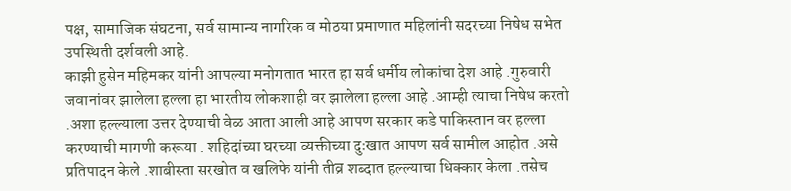पक्ष, सामाजिक संघटना, सर्व सामान्य नागरिक व मोठया प्रमाणात महिलांनी सदरच्या निषेध सभेत उपस्थिती दर्शवली आहे.
काझी हुसेन महिमकर यांनी आपल्या मनोगतात भारत हा सर्व धर्मीय लोकांचा देश आहे .गुरुवारी जवानांवर झालेला हल्ला हा भारतीय लोकशाही वर झालेला हल्ला आहे .आम्ही त्याचा निषेध करतो .अशा हल्ल्याला उत्तर देण्याची वेळ आता आली आहे आपण सरकार कडे पाकिस्तान वर हल्ला करण्याची मागणी करूया . शहिदांच्या घरच्या व्यक्तीच्या दुःखात आपण सर्व सामील आहोत .असे प्रतिपादन केले .शाबीस्ता सरखोत व खलिफे यांनी तीव्र शब्दात हल्ल्याचा धिक्कार केला .तसेच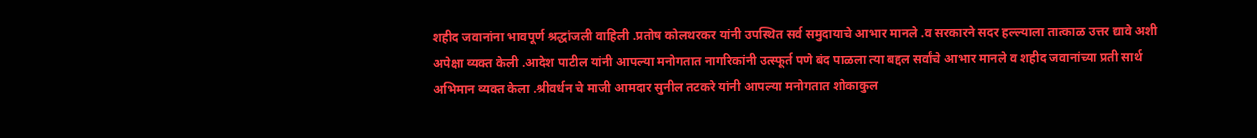शहीद जवानांना भावपूर्ण श्रद्धांजली वाहिली .प्रतोष कोलथरकर यांनी उपस्थित सर्व समुदायाचे आभार मानले .व सरकारने सदर हल्ल्याला तात्काळ उत्तर द्यावे अशी अपेक्षा व्यक्त केली .आदेश पाटील यांनी आपल्या मनोगतात नागरिकांनी उत्स्फूर्त पणे बंद पाळला त्या बद्दल सर्वांचे आभार मानले व शहीद जवानांच्या प्रती सार्थ अभिमान व्यक्त केला .श्रीवर्धन चे माजी आमदार सुनील तटकरे यांनी आपल्या मनोगतात शोकाकुल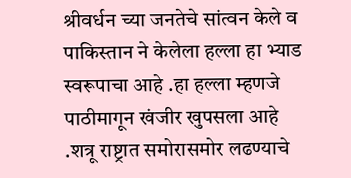श्रीवर्धन च्या जनतेचे सांत्वन केले व पाकिस्तान ने केलेला हल्ला हा भ्याड स्वरूपाचा आहे .हा हल्ला म्हणजे पाठीमागून खंजीर खुपसला आहे .शत्रू राष्ट्रात समोरासमोर लढण्याचे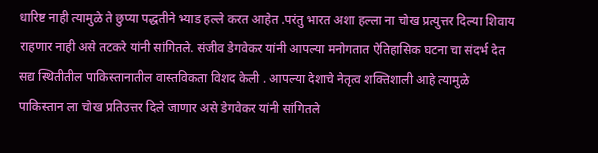धारिष्ट नाही त्यामुळे ते छुप्या पद्धतीने भ्याड हल्ले करत आहेत .परंतु भारत अशा हल्ला ना चोख प्रत्युत्तर दिल्या शिवाय राहणार नाही असे तटकरे यांनी सांगितले. संजीव डेगवेकर यांनी आपल्या मनोगतात ऐतिहासिक घटना चा संदर्भ देत सद्य स्थितीतील पाकिस्तानातील वास्तविकता विशद केली . आपल्या देशाचे नेतृत्व शक्तिशाली आहे त्यामुळे पाकिस्तान ला चोख प्रतिउत्तर दिले जाणार असे डेगवेकर यांनी सांगितले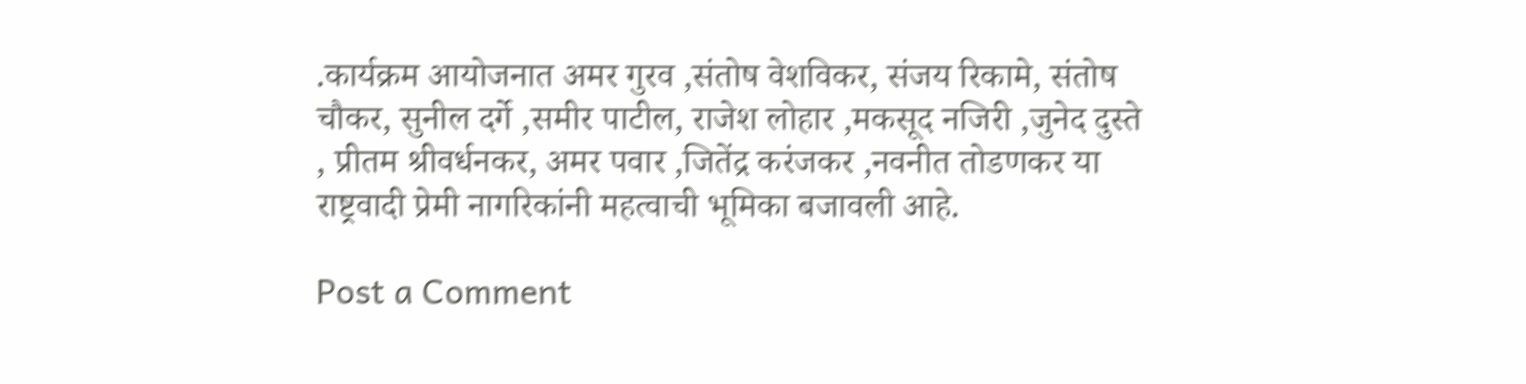.कार्यक्रम आयोजनात अमर गुरव ,संतोष वेशविकर, संजय रिकामे, संतोष चौकर, सुनील दर्गे ,समीर पाटील, राजेश लोहार ,मकसूद नजिरी ,जुनेद दुस्ते , प्रीतम श्रीवर्धनकर, अमर पवार ,जितेंद्र करंजकर ,नवनीत तोडणकर या राष्ट्रवादी प्रेमी नागरिकांनी महत्वाची भूमिका बजावली आहे.

Post a Comment